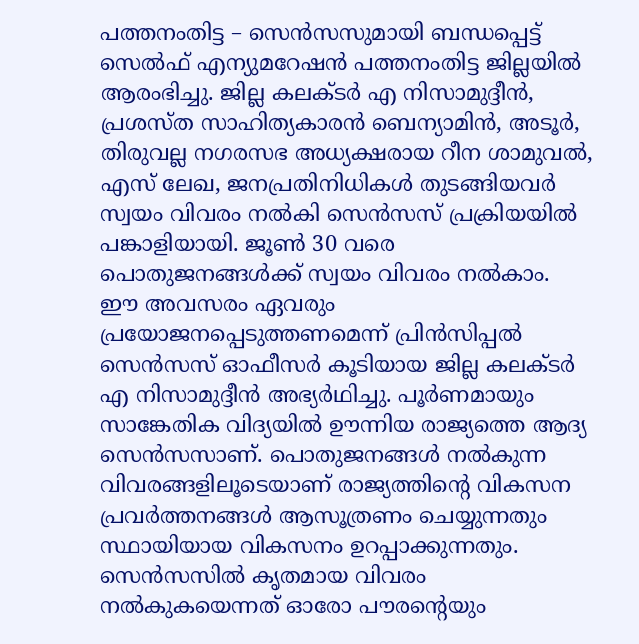പത്തനംതിട്ട – സെൻസസുമായി ബന്ധപ്പെട്ട് സെൽഫ് എന്യുമറേഷൻ പത്തനംതിട്ട ജില്ലയിൽ ആരംഭിച്ചു. ജില്ല കലക്ടർ എ നിസാമുദ്ദീൻ, പ്രശസ്ത സാഹിത്യകാരൻ ബെന്യാമിൻ, അടൂർ, തിരുവല്ല നഗരസഭ അധ്യക്ഷരായ റീന ശാമുവൽ, എസ് ലേഖ, ജനപ്രതിനിധികൾ തുടങ്ങിയവർ സ്വയം വിവരം നൽകി സെൻസസ് പ്രക്രിയയിൽ പങ്കാളിയായി. ജൂൺ 30 വരെ പൊതുജനങ്ങൾക്ക് സ്വയം വിവരം നൽകാം. ഈ അവസരം ഏവരും പ്രയോജനപ്പെടുത്തണമെന്ന് പ്രിൻസിപ്പൽ സെൻസസ് ഓഫീസർ കൂടിയായ ജില്ല കലക്ടർ എ നിസാമുദ്ദീൻ അഭ്യർഥിച്ചു. പൂർണമായും സാങ്കേതിക വിദ്യയിൽ ഊന്നിയ രാജ്യത്തെ ആദ്യ സെൻസസാണ്. പൊതുജനങ്ങൾ നൽകുന്ന വിവരങ്ങളിലൂടെയാണ് രാജ്യത്തിന്റെ വികസന പ്രവർത്തനങ്ങൾ ആസൂത്രണം ചെയ്യുന്നതും സ്ഥായിയായ വികസനം ഉറപ്പാക്കുന്നതും. സെൻസസിൽ കൃതമായ വിവരം നൽകുകയെന്നത് ഓരോ പൗരന്റെയും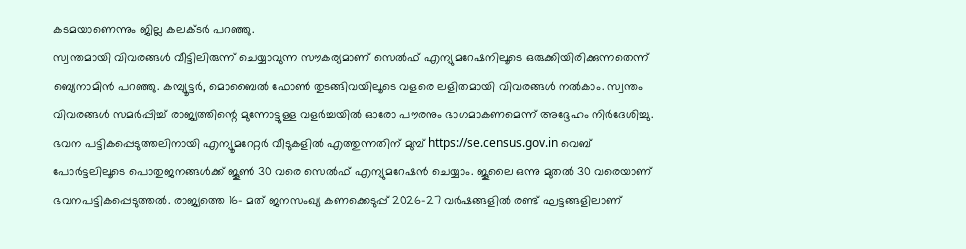കടമയാണെന്നും ജില്ല കലക്ടർ പറഞ്ഞു.
സ്വന്തമായി വിവരങ്ങൾ വീട്ടിലിരുന്ന് ചെയ്യാവുന്ന സൗകര്യമാണ് സെൽഫ് എന്യുമറേഷനിലൂടെ ഒരുക്കിയിരിക്കുന്നതെന്ന് ബ്യെനാമിൻ പറഞ്ഞു. കമ്പ്യൂട്ടർ, മൊബൈൽ ഫോൺ തുടങ്ങിവയിലൂടെ വളരെ ലളിതമായി വിവരങ്ങൾ നൽകാം. സ്വന്തം വിവരങ്ങൾ സമർപ്പിച്ച് രാജ്യത്തിന്റെ മുന്നോട്ടുള്ള വളർച്ചയിൽ ഓരോ പൗരനും ഭാഗമാകണമെന്ന് അദ്ദേഹം നിർദേശിച്ചു.
ഭവന പട്ടികപ്പെടുത്തലിനായി എന്യൂമറേറ്റർ വീടുകളിൽ എത്തുന്നതിന് മുമ്പ് https://se.census.gov.in വെബ് പോർട്ടലിലൂടെ പൊതുജനങ്ങൾക്ക് ജൂൺ 30 വരെ സെൽഫ് എന്യുമറേഷൻ ചെയ്യാം. ജൂലൈ ഒന്നു മുതൽ 30 വരെയാണ് ഭവനപട്ടികപ്പെടുത്തൽ. രാജ്യത്തെ 16- മത് ജനസംഖ്യ കണക്കെടുപ്പ് 2026-27 വർഷങ്ങളിൽ രണ്ട് ഘട്ടങ്ങളിലാണ്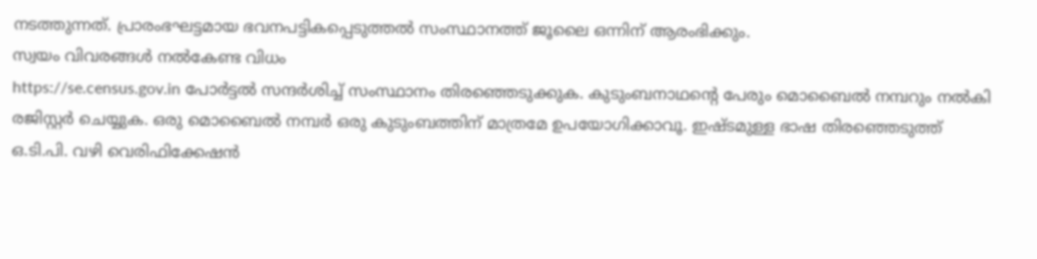നടത്തുന്നത്. പ്രാരംഭഘട്ടമായ ഭവനപട്ടികപ്പെടുത്തൽ സംസ്ഥാനത്ത് ജൂലൈ ഒന്നിന് ആരംഭിക്കും.
സ്വയം വിവരങ്ങൾ നൽകേണ്ട വിധം
https://se.census.gov.in പോർട്ടൽ സന്ദർശിച്ച് സംസ്ഥാനം തിരഞ്ഞെടുക്കുക. കുടുംബനാഥന്റെ പേരും മൊബൈൽ നമ്പറും നൽകി രജിസ്റ്റർ ചെയ്യുക. ഒരു മൊബൈൽ നമ്പർ ഒരു കുടുംബത്തിന് മാത്രമേ ഉപയോഗിക്കാവൂ. ഇഷ്ടമുള്ള ഭാഷ തിരഞ്ഞെടുത്ത് ഒ.ടി.പി. വഴി വെരിഫിക്കേഷൻ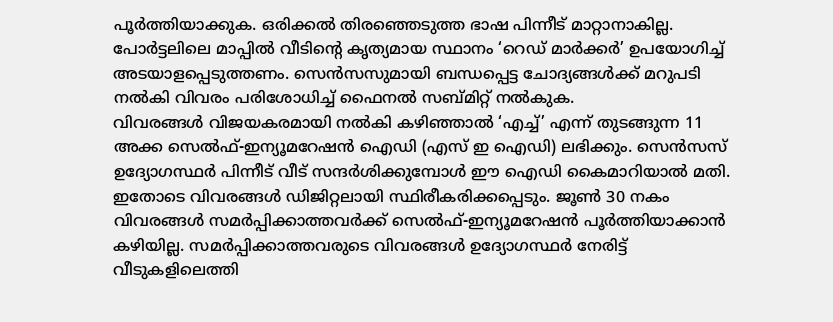പൂർത്തിയാക്കുക. ഒരിക്കൽ തിരഞ്ഞെടുത്ത ഭാഷ പിന്നീട് മാറ്റാനാകില്ല. പോർട്ടലിലെ മാപ്പിൽ വീടിന്റെ കൃത്യമായ സ്ഥാനം ‘റെഡ് മാർക്കർ’ ഉപയോഗിച്ച് അടയാളപ്പെടുത്തണം. സെൻസസുമായി ബന്ധപ്പെട്ട ചോദ്യങ്ങൾക്ക് മറുപടി നൽകി വിവരം പരിശോധിച്ച് ഫൈനൽ സബ്മിറ്റ് നൽകുക.
വിവരങ്ങൾ വിജയകരമായി നൽകി കഴിഞ്ഞാൽ ‘എച്ച്’ എന്ന് തുടങ്ങുന്ന 11 അക്ക സെൽഫ്-ഇന്യൂമറേഷൻ ഐഡി (എസ് ഇ ഐഡി) ലഭിക്കും. സെൻസസ് ഉദ്യോഗസ്ഥർ പിന്നീട് വീട് സന്ദർശിക്കുമ്പോൾ ഈ ഐഡി കൈമാറിയാൽ മതി. ഇതോടെ വിവരങ്ങൾ ഡിജിറ്റലായി സ്ഥിരീകരിക്കപ്പെടും. ജൂൺ 30 നകം വിവരങ്ങൾ സമർപ്പിക്കാത്തവർക്ക് സെൽഫ്-ഇന്യൂമറേഷൻ പൂർത്തിയാക്കാൻ കഴിയില്ല. സമർപ്പിക്കാത്തവരുടെ വിവരങ്ങൾ ഉദ്യോഗസ്ഥർ നേരിട്ട് വീടുകളിലെത്തി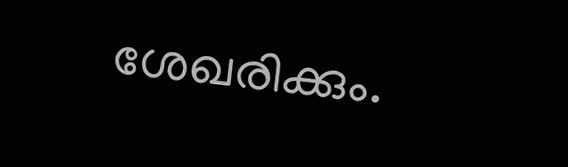ശേഖരിക്കും.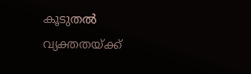കൂടുതൽ വ്യക്തതയ്ക്ക്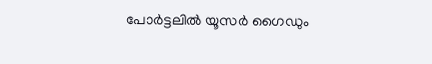പോർട്ടലിൽ യൂസർ ഗൈഡും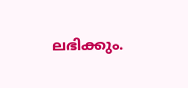ലഭിക്കും.